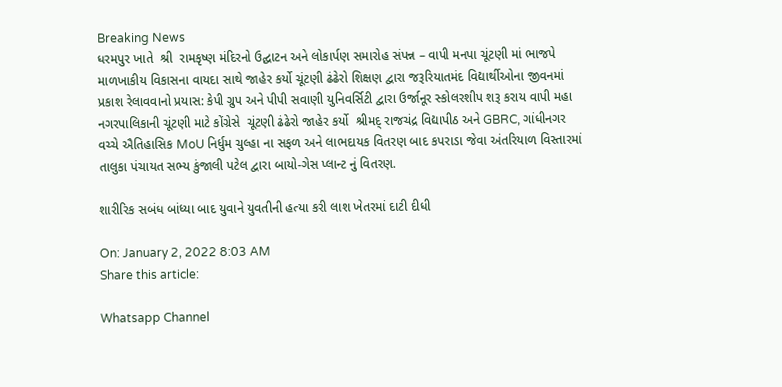Breaking News
ધરમપુર ખાતે  શ્રી  રામકૃષ્ણ મંદિરનો ઉદ્ઘાટન અને લોકાર્પણ સમારોહ સંપન્ન – વાપી મનપા ચૂંટણી માં ભાજપે માળખાકીય વિકાસના વાયદા સાથે જાહેર કર્યો ચૂંટણી ઢંઢેરો શિક્ષણ દ્વારા જરૂરિયાતમંદ વિદ્યાર્થીઓના જીવનમાં પ્રકાશ રેલાવવાનો પ્રયાસ: કેપી ગ્રુપ અને પીપી સવાણી યુનિવર્સિટી દ્વારા ઉર્જાનૂર સ્કોલરશીપ શરૂ કરાય વાપી મહા નગરપાલિકાની ચૂંટણી માટે કોંગ્રેસે  ચૂંટણી ઢંઢેરો જાહેર કર્યો  શ્રીમદ્ રાજચંદ્ર વિદ્યાપીઠ અને GBRC, ગાંધીનગર વચ્ચે ઐતિહાસિક MoU નિર્ધુમ ચુલ્હા ના સફળ અને લાભદાયક વિતરણ બાદ કપરાડા જેવા અંતરિયાળ વિસ્તારમાં તાલુકા પંચાયત સભ્ય કુંજાલી પટેલ દ્વારા બાયો-ગેસ પ્લાન્ટ નું વિતરણ.

શારીરિક સબંધ બાંધ્યા બાદ યુવાને યુવતીની હત્યા કરી લાશ ખેતરમાં દાટી દીધી

On: January 2, 2022 8:03 AM
Share this article:

Whatsapp Channel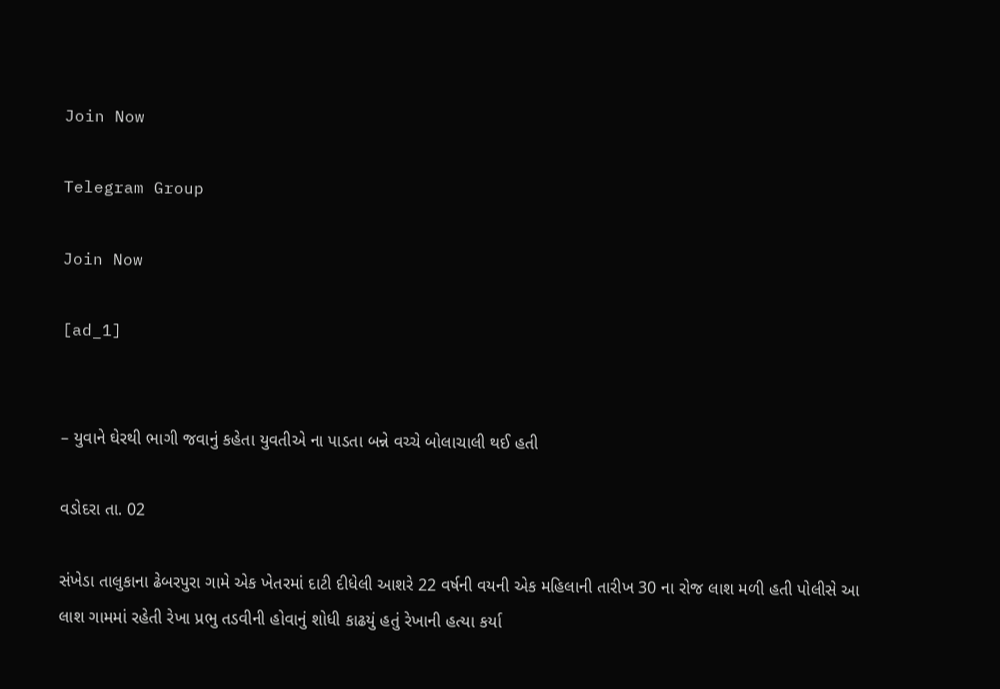Join Now

Telegram Group

Join Now

[ad_1]


– યુવાને ઘેરથી ભાગી જવાનું કહેતા યુવતીએ ના પાડતા બન્ને વચ્ચે બોલાચાલી થઈ હતી

વડોદરા તા. 02

સંખેડા તાલુકાના ઢેબરપુરા ગામે એક ખેતરમાં દાટી દીધેલી આશરે 22 વર્ષની વયની એક મહિલાની તારીખ 30 ના રોજ લાશ મળી હતી પોલીસે આ લાશ ગામમાં રહેતી રેખા પ્રભુ તડવીની હોવાનું શોધી કાઢયું હતું રેખાની હત્યા કર્યા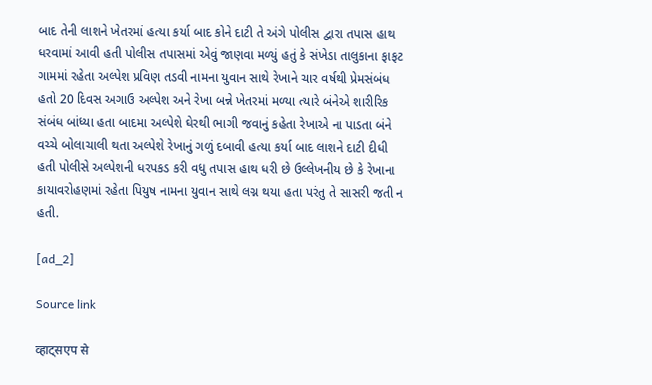બાદ તેની લાશને ખેતરમાં હત્યા કર્યા બાદ કોને દાટી તે અંગે પોલીસ દ્વારા તપાસ હાથ ધરવામાં આવી હતી પોલીસ તપાસમાં એવું જાણવા મળ્યું હતું કે સંખેડા તાલુકાના ફાફટ ગામમાં રહેતા અલ્પેશ પ્રવિણ તડવી નામના યુવાન સાથે રેખાને ચાર વર્ષથી પ્રેમસંબંધ હતો 20 દિવસ અગાઉ અલ્પેશ અને રેખા બન્ને ખેતરમાં મળ્યા ત્યારે બંનેએ શારીરિક સંબંધ બાંધ્યા હતા બાદમા અલ્પેશે ઘેરથી ભાગી જવાનું કહેતા રેખાએ ના પાડતા બંને વચ્ચે બોલાચાલી થતા અલ્પેશે રેખાનું ગળું દબાવી હત્યા કર્યા બાદ લાશને દાટી દીધી હતી પોલીસે અલ્પેશની ધરપકડ કરી વધુ તપાસ હાથ ધરી છે ઉલ્લેખનીય છે કે રેખાના કાયાવરોહણમાં રહેતા પિયુષ નામના યુવાન સાથે લગ્ન થયા હતા પરંતુ તે સાસરી જતી ન હતી.

[ad_2]

Source link

व्हाट्सएप से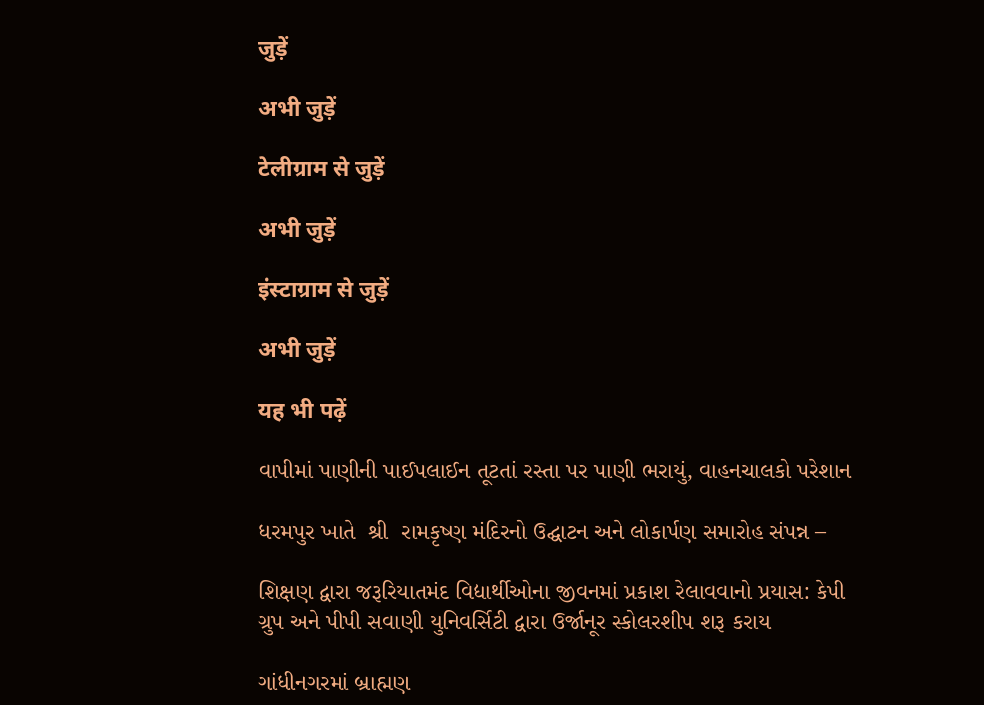जुड़ें

अभी जुड़ें

टेलीग्राम से जुड़ें

अभी जुड़ें

इंस्टाग्राम से जुड़ें

अभी जुड़ें

यह भी पढ़ें

વાપીમાં પાણીની પાઈપલાઈન તૂટતાં રસ્તા પર પાણી ભરાયું, વાહનચાલકો પરેશાન

ધરમપુર ખાતે  શ્રી  રામકૃષ્ણ મંદિરનો ઉદ્ઘાટન અને લોકાર્પણ સમારોહ સંપન્ન –

શિક્ષણ દ્વારા જરૂરિયાતમંદ વિદ્યાર્થીઓના જીવનમાં પ્રકાશ રેલાવવાનો પ્રયાસ: કેપી ગ્રુપ અને પીપી સવાણી યુનિવર્સિટી દ્વારા ઉર્જાનૂર સ્કોલરશીપ શરૂ કરાય

ગાંધીનગરમાં બ્રાહ્મણ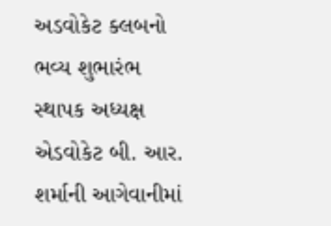અડવોકેટ ક્લબનો ભવ્ય શુભારંભ સ્થાપક અધ્યક્ષ એડવોકેટ બી. આર. શર્માની આગેવાનીમાં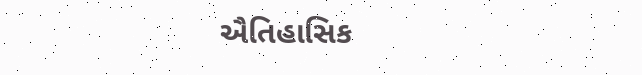ઐતિહાસિક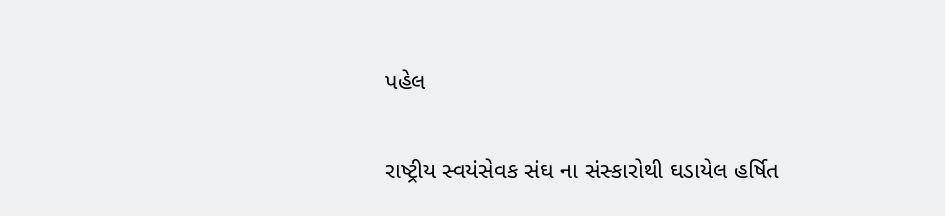પહેલ

રાષ્ટ્રીય સ્વયંસેવક સંઘ ના સંસ્કારોથી ઘડાયેલ હર્ષિત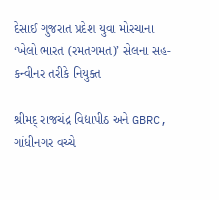દેસાઈ ગુજરાત પ્રદેશ યુવા મોરચાના ‘ખેલો ભારત (રમતગમત)’ સેલના સહ-કન્વીનર તરીકે નિયુક્ત

શ્રીમદ્ રાજચંદ્ર વિદ્યાપીઠ અને GBRC, ગાંધીનગર વચ્ચે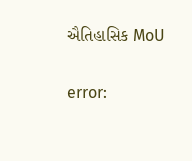ઐતિહાસિક MoU

error: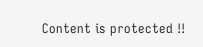Content is protected !!